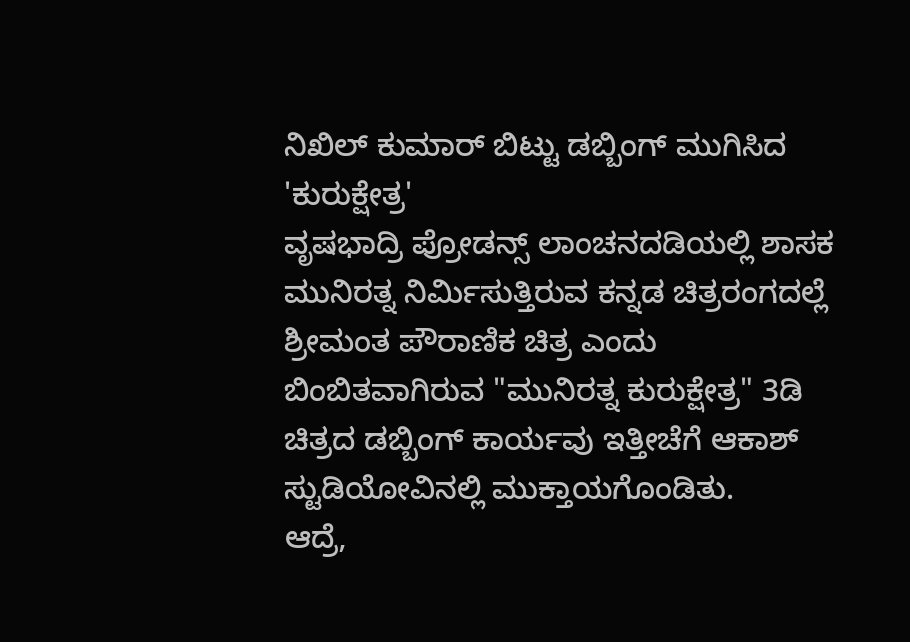ನಿಖಿಲ್ ಕುಮಾರ್ ಬಿಟ್ಟು ಡಬ್ಬಿಂಗ್ ಮುಗಿಸಿದ 'ಕುರುಕ್ಷೇತ್ರ'
ವೃಷಭಾದ್ರಿ ಪ್ರೋಡನ್ಸ್ ಲಾಂಚನದಡಿಯಲ್ಲಿ ಶಾಸಕ ಮುನಿರತ್ನ ನಿರ್ಮಿಸುತ್ತಿರುವ ಕನ್ನಡ ಚಿತ್ರರಂಗದಲ್ಲೆ ಶ್ರೀಮಂತ ಪೌರಾಣಿಕ ಚಿತ್ರ ಎಂದು ಬಿಂಬಿತವಾಗಿರುವ "ಮುನಿರತ್ನ ಕುರುಕ್ಷೇತ್ರ" 3ಡಿ ಚಿತ್ರದ ಡಬ್ಬಿಂಗ್ ಕಾರ್ಯವು ಇತ್ತೀಚೆಗೆ ಆಕಾಶ್ ಸ್ಟುಡಿಯೋವಿನಲ್ಲಿ ಮುಕ್ತಾಯಗೊಂಡಿತು.
ಆದ್ರೆ,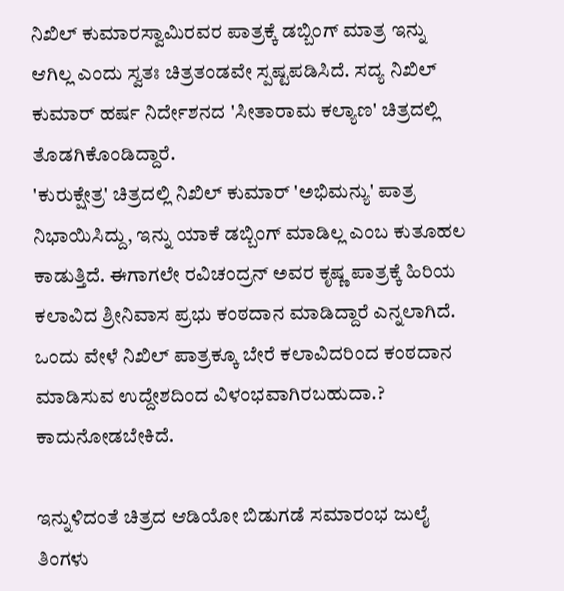ನಿಖಿಲ್ ಕುಮಾರಸ್ವಾಮಿರವರ ಪಾತ್ರಕ್ಕೆ ಡಬ್ಬಿಂಗ್ ಮಾತ್ರ ಇನ್ನು ಆಗಿಲ್ಲ ಎಂದು ಸ್ವತಃ ಚಿತ್ರತಂಡವೇ ಸ್ಪಷ್ಟಪಡಿಸಿದೆ. ಸದ್ಯ ನಿಖಿಲ್ ಕುಮಾರ್ ಹರ್ಷ ನಿರ್ದೇಶನದ 'ಸೀತಾರಾಮ ಕಲ್ಯಾಣ' ಚಿತ್ರದಲ್ಲಿ ತೊಡಗಿಕೊಂಡಿದ್ದಾರೆ.
'ಕುರುಕ್ಷೇತ್ರ' ಚಿತ್ರದಲ್ಲಿ ನಿಖಿಲ್ ಕುಮಾರ್ 'ಅಭಿಮನ್ಯು' ಪಾತ್ರ ನಿಭಾಯಿಸಿದ್ದು, ಇನ್ನು ಯಾಕೆ ಡಬ್ಬಿಂಗ್ ಮಾಡಿಲ್ಲ ಎಂಬ ಕುತೂಹಲ ಕಾಡುತ್ತಿದೆ. ಈಗಾಗಲೇ ರವಿಚಂದ್ರನ್ ಅವರ ಕೃಷ್ಣ ಪಾತ್ರಕ್ಕೆ ಹಿರಿಯ ಕಲಾವಿದ ಶ್ರೀನಿವಾಸ ಪ್ರಭು ಕಂಠದಾನ ಮಾಡಿದ್ದಾರೆ ಎನ್ನಲಾಗಿದೆ. ಒಂದು ವೇಳೆ ನಿಖಿಲ್ ಪಾತ್ರಕ್ಕೂ ಬೇರೆ ಕಲಾವಿದರಿಂದ ಕಂಠದಾನ ಮಾಡಿಸುವ ಉದ್ದೇಶದಿಂದ ವಿಳಂಭವಾಗಿರಬಹುದಾ.? ಕಾದುನೋಡಬೇಕಿದೆ.

ಇನ್ನುಳಿದಂತೆ ಚಿತ್ರದ ಆಡಿಯೋ ಬಿಡುಗಡೆ ಸಮಾರಂಭ ಜುಲೈ ತಿಂಗಳು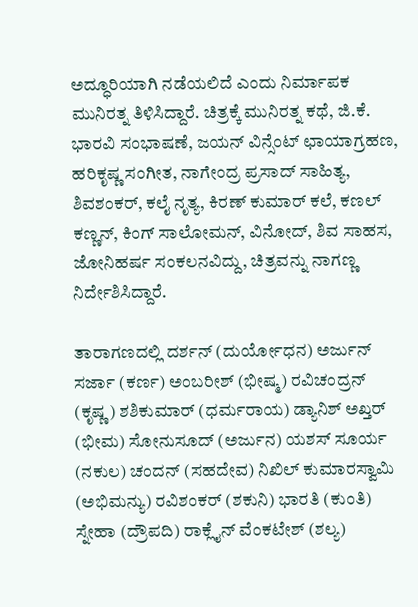ಅದ್ಧೂರಿಯಾಗಿ ನಡೆಯಲಿದೆ ಎಂದು ನಿರ್ಮಾಪಕ ಮುನಿರತ್ನ ತಿಳಿಸಿದ್ದಾರೆ. ಚಿತ್ರಕ್ಕೆ ಮುನಿರತ್ನ ಕಥೆ, ಜಿ.ಕೆ. ಭಾರವಿ ಸಂಭಾಷಣೆ, ಜಯನ್ ವಿನ್ಸೆಂಟ್ ಛಾಯಾಗ್ರಹಣ, ಹರಿಕೃಷ್ಣ ಸಂಗೀತ, ನಾಗೇಂದ್ರ ಪ್ರಸಾದ್ ಸಾಹಿತ್ಯ, ಶಿವಶಂಕರ್, ಕಲೈ ನೃತ್ಯ, ಕಿರಣ್ ಕುಮಾರ್ ಕಲೆ, ಕಣಲ್ ಕಣ್ಣನ್, ಕಿಂಗ್ ಸಾಲೋಮನ್, ವಿನೋದ್, ಶಿವ ಸಾಹಸ, ಜೋನಿಹರ್ಷ ಸಂಕಲನವಿದ್ದು, ಚಿತ್ರವನ್ನು ನಾಗಣ್ಣ ನಿರ್ದೇಶಿಸಿದ್ದಾರೆ.

ತಾರಾಗಣದಲ್ಲಿ ದರ್ಶನ್ (ದುರ್ಯೋಧನ) ಅರ್ಜುನ್ ಸರ್ಜಾ (ಕರ್ಣ) ಅಂಬರೀಶ್ (ಭೀಷ್ಮ) ರವಿಚಂದ್ರನ್ (ಕೃಷ್ಣ) ಶಶಿಕುಮಾರ್ (ಧರ್ಮರಾಯ) ಡ್ಯಾನಿಶ್ ಅಖ್ತರ್ (ಭೀಮ) ಸೋನುಸೂದ್ (ಅರ್ಜುನ) ಯಶಸ್ ಸೂರ್ಯ (ನಕುಲ) ಚಂದನ್ (ಸಹದೇವ) ನಿಖಿಲ್ ಕುಮಾರಸ್ವಾಮಿ (ಅಭಿಮನ್ಯು) ರವಿಶಂಕರ್ (ಶಕುನಿ) ಭಾರತಿ (ಕುಂತಿ) ಸ್ನೇಹಾ (ದ್ರೌಪದಿ) ರಾಕ್ಲೈನ್ ವೆಂಕಟೇಶ್ (ಶಲ್ಯ)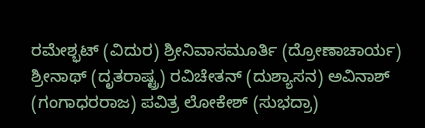ರಮೇಶ್ಭಟ್ (ವಿದುರ) ಶ್ರೀನಿವಾಸಮೂರ್ತಿ (ದ್ರೋಣಾಚಾರ್ಯ) ಶ್ರೀನಾಥ್ (ದೃತರಾಷ್ಟ್ರ) ರವಿಚೇತನ್ (ದುಶ್ಯಾಸನ) ಅವಿನಾಶ್ (ಗಂಗಾಧರರಾಜ) ಪವಿತ್ರ ಲೋಕೇಶ್ (ಸುಭದ್ರಾ)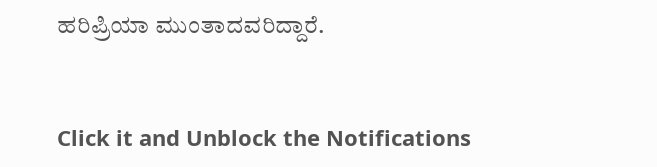ಹರಿಪ್ರಿಯಾ ಮುಂತಾದವರಿದ್ದಾರೆ.


Click it and Unblock the Notifications